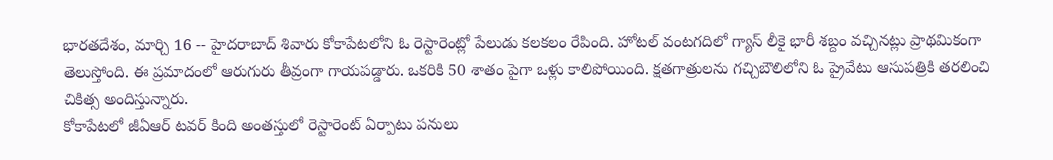భారతదేశం, మార్చి 16 -- హైదరాబాద్ శివారు కోకాపేటలోని ఓ రెస్టారెంట్లో పేలుడు కలకలం రేపింది. హోటల్ వంటగదిలో గ్యాస్ లీకై భారీ శబ్దం వచ్చినట్లు ప్రాథమికంగా తెలుస్తోంది. ఈ ప్రమాదంలో ఆరుగురు తీవ్రంగా గాయపడ్డారు. ఒకరికి 50 శాతం పైగా ఒళ్లు కాలిపోయింది. క్షతగాత్రులను గచ్చిబౌలిలోని ఓ ప్రైవేటు ఆసుపత్రికి తరలించి చికిత్స అందిస్తున్నారు.
కోకాపేటలో జీఏఆర్ టవర్ కింది అంతస్తులో రెస్టారెంట్ ఏర్పాటు పనులు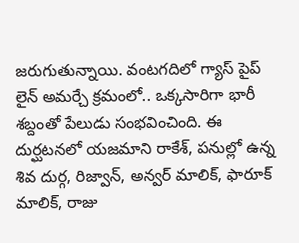జరుగుతున్నాయి. వంటగదిలో గ్యాస్ పైప్ లైన్ అమర్చే క్రమంలో.. ఒక్కసారిగా భారీ శబ్దంతో పేలుడు సంభవించింది. ఈ దుర్ఘటనలో యజమాని రాకేశ్, పనుల్లో ఉన్న శివ దుర్గ, రిజ్వాన్, అన్వర్ మాలిక్, ఫారూక్ మాలిక్, రాజు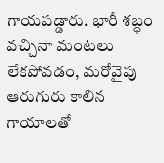గాయపడ్డారు. భారీ శబ్ధం వచ్చినా మంటలు లేకపోవడం, మరోవైపు ఆరుగురు కాలిన గాయాలతో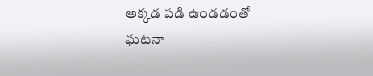అక్కడ పడి ఉండడంతో ఘటనా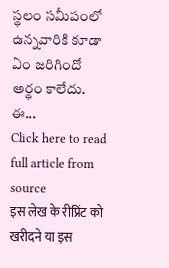స్థలం సమీపంలో ఉన్నవారికి కూడా ఏం జరిగిందో అర్థం కాలేదు.
ఈ...
Click here to read full article from source
इस लेख के रीप्रिंट को खरीदने या इस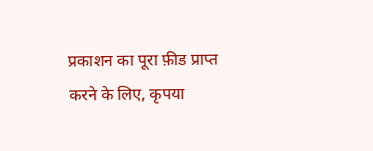प्रकाशन का पूरा फ़ीड प्राप्त करने के लिए, कृपया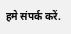हमे संपर्क करें.